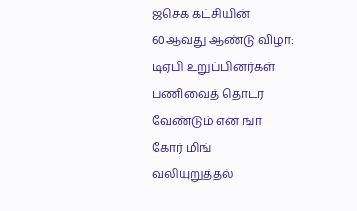ஜசெக கட்சியின் 60ஆவது ஆண்டு விழா: டிஏபி உறுப்பினர்கள் பணிவைத் தொடர வேண்டும் என ஙா கோர் மிங் வலியுறுத்தல்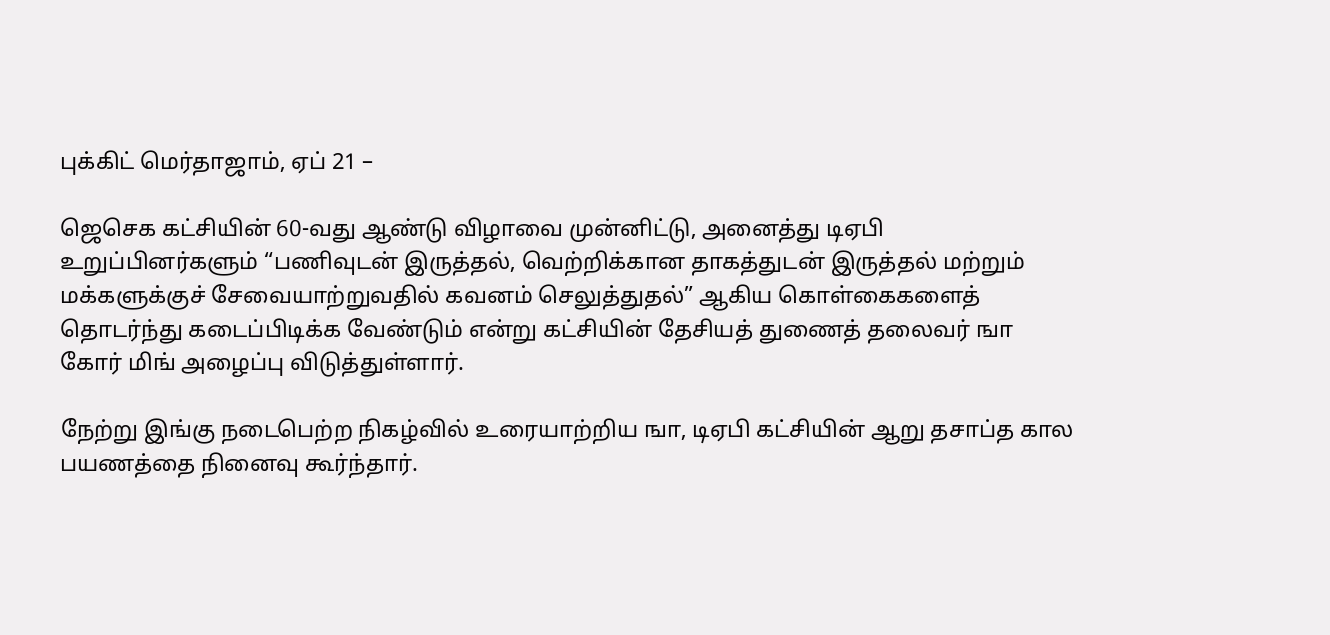புக்கிட் மெர்தாஜாம், ஏப் 21 –

ஜெசெக கட்சியின் 60-வது ஆண்டு விழாவை முன்னிட்டு, அனைத்து டிஏபி உறுப்பினர்களும் “பணிவுடன் இருத்தல், வெற்றிக்கான தாகத்துடன் இருத்தல் மற்றும் மக்களுக்குச் சேவையாற்றுவதில் கவனம் செலுத்துதல்” ஆகிய கொள்கைகளைத் தொடர்ந்து கடைப்பிடிக்க வேண்டும் என்று கட்சியின் தேசியத் துணைத் தலைவர் ஙா கோர் மிங் அழைப்பு விடுத்துள்ளார்.

நேற்று இங்கு நடைபெற்ற நிகழ்வில் உரையாற்றிய ஙா, டிஏபி கட்சியின் ஆறு தசாப்த கால பயணத்தை நினைவு கூர்ந்தார்.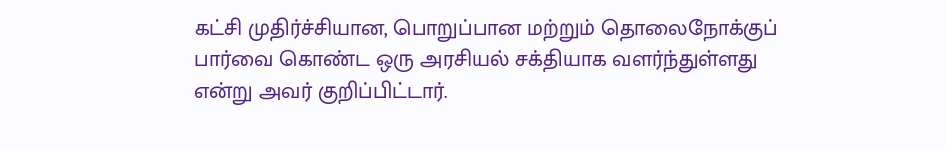கட்சி முதிர்ச்சியான, பொறுப்பான மற்றும் தொலைநோக்குப் பார்வை கொண்ட ஒரு அரசியல் சக்தியாக வளர்ந்துள்ளது என்று அவர் குறிப்பிட்டார்.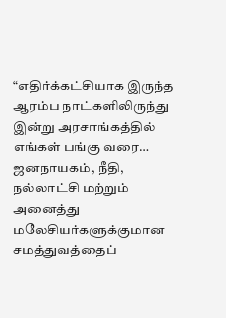“எதிர்க்கட்சியாக இருந்த ஆரம்ப நாட்களிலிருந்து இன்று அரசாங்கத்தில் எங்கள் பங்கு வரை… ஜனநாயகம், நீதி, நல்லாட்சி மற்றும் அனைத்து மலேசியர்களுக்குமான சமத்துவத்தைப்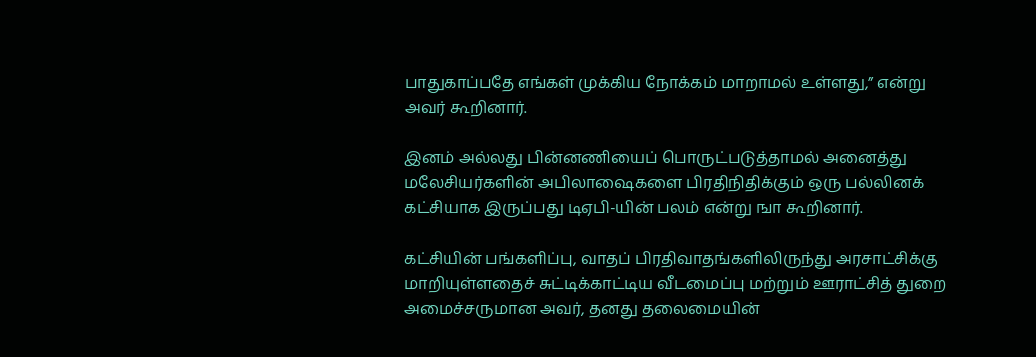பாதுகாப்பதே எங்கள் முக்கிய நோக்கம் மாறாமல் உள்ளது,” என்று அவர் கூறினார்.

இனம் அல்லது பின்னணியைப் பொருட்படுத்தாமல் அனைத்து மலேசியர்களின் அபிலாஷைகளை பிரதிநிதிக்கும் ஒரு பல்லினக் கட்சியாக இருப்பது டிஏபி-யின் பலம் என்று ஙா கூறினார்.

கட்சியின் பங்களிப்பு, வாதப் பிரதிவாதங்களிலிருந்து அரசாட்சிக்கு மாறியுள்ளதைச் சுட்டிக்காட்டிய வீடமைப்பு மற்றும் ஊராட்சித் துறை அமைச்சருமான அவர், தனது தலைமையின்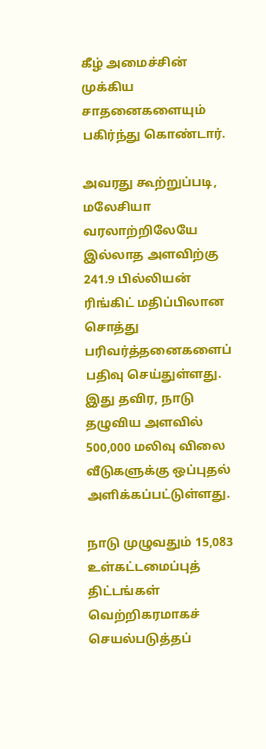கீழ் அமைச்சின் முக்கிய சாதனைகளையும் பகிர்ந்து கொண்டார்.

அவரது கூற்றுப்படி, மலேசியா வரலாற்றிலேயே இல்லாத அளவிற்கு 241.9 பில்லியன் ரிங்கிட் மதிப்பிலான சொத்து பரிவர்த்தனைகளைப் பதிவு செய்துள்ளது. இது தவிர, நாடு தழுவிய அளவில் 500,000 மலிவு விலை வீடுகளுக்கு ஒப்புதல் அளிக்கப்பட்டுள்ளது.

நாடு முழுவதும் 15,083 உள்கட்டமைப்புத் திட்டங்கள் வெற்றிகரமாகச் செயல்படுத்தப்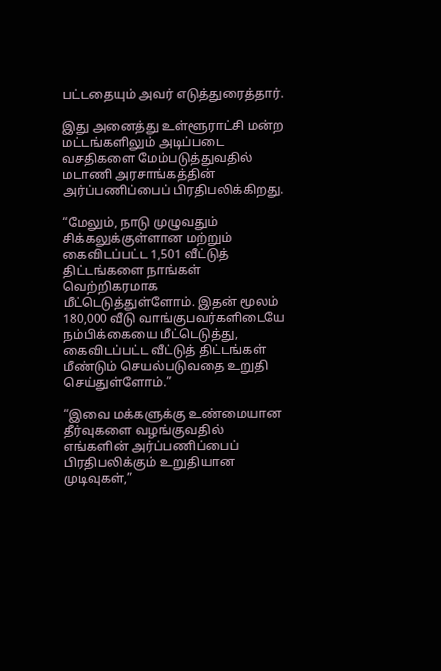பட்டதையும் அவர் எடுத்துரைத்தார்.

இது அனைத்து உள்ளூராட்சி மன்ற மட்டங்களிலும் அடிப்படை வசதிகளை மேம்படுத்துவதில் மடாணி அரசாங்கத்தின் அர்ப்பணிப்பைப் பிரதிபலிக்கிறது.

“மேலும், நாடு முழுவதும் சிக்கலுக்குள்ளான மற்றும் கைவிடப்பட்ட 1,501 வீட்டுத் திட்டங்களை நாங்கள் வெற்றிகரமாக மீட்டெடுத்துள்ளோம். இதன் மூலம் 180,000 வீடு வாங்குபவர்களிடையே நம்பிக்கையை மீட்டெடுத்து, கைவிடப்பட்ட வீட்டுத் திட்டங்கள் மீண்டும் செயல்படுவதை உறுதி செய்துள்ளோம்.”

“இவை மக்களுக்கு உண்மையான தீர்வுகளை வழங்குவதில் எங்களின் அர்ப்பணிப்பைப் பிரதிபலிக்கும் உறுதியான முடிவுகள்,”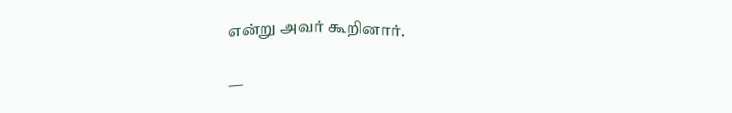என்று அவர் கூறினார்.

—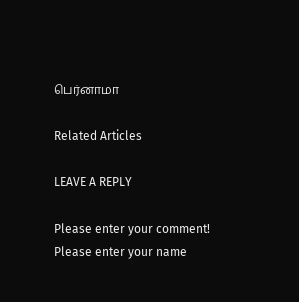பெர்னாமா

Related Articles

LEAVE A REPLY

Please enter your comment!
Please enter your name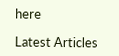here

Latest Articles